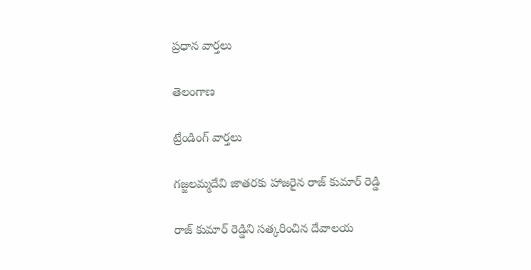ప్రధాన వార్తలు

తెలంగాణ

ట్రేండింగ్ వార్తలు

గజ్జలమ్మదేవి జాతరకు హాజరైన రాజ్ కుమార్ రెడ్డి

రాజ్ కుమార్ రెడ్డిని సత్కరించిన దేవాలయ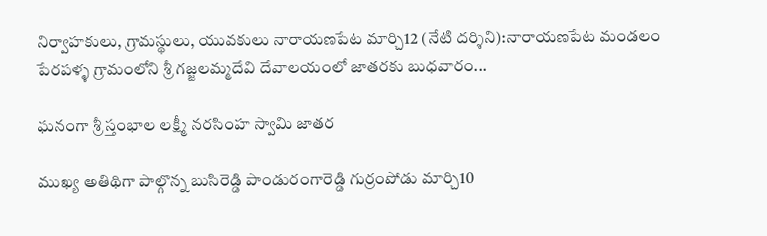నిర్వాహకులు, గ్రామస్థులు, యువకులు నారాయణపేట మార్చి12 (నేటి దర్శిని):నారాయణపేట మండలం పేరపళ్ళ గ్రామంలోని శ్రీ గజ్జలమ్మదేవి దేవాలయంలో జాతరకు బుధవారం...

ఘనంగా శ్రీ స్తంభాల లక్ష్మీ నరసింహ స్వామి జాతర

ముఖ్య అతిథిగా పాల్గొన్న బుసిరెడ్డి పాండురంగారెడ్డి గుర్రంపోడు మార్చి10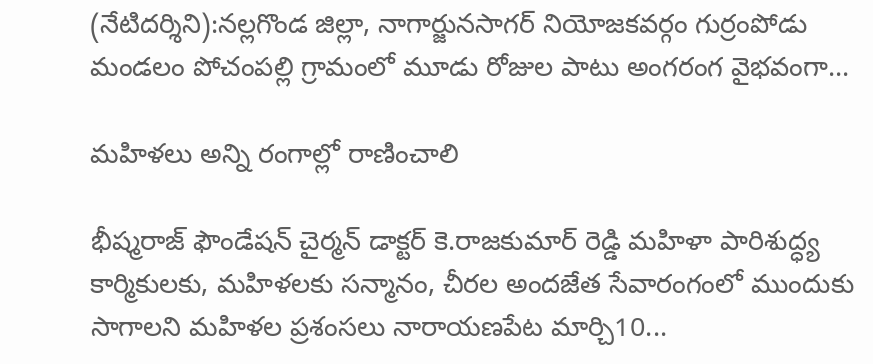(నేటిదర్శిని):నల్లగొండ జిల్లా, నాగార్జునసాగర్ నియోజకవర్గం గుర్రంపోడు మండలం పోచంపల్లి గ్రామంలో మూడు రోజుల పాటు అంగరంగ వైభవంగా...

మహిళలు అన్ని రంగాల్లో రాణించాలి

భీష్మరాజ్ ఫౌండేషన్ చైర్మన్ డాక్టర్ కె.రాజకుమార్ రెడ్డి మహిళా పారిశుద్ధ్య కార్మికులకు, మహిళలకు సన్మానం, చీరల అందజేత సేవారంగంలో ముందుకు సాగాలని మహిళల ప్రశంసలు నారాయణపేట మార్చి10...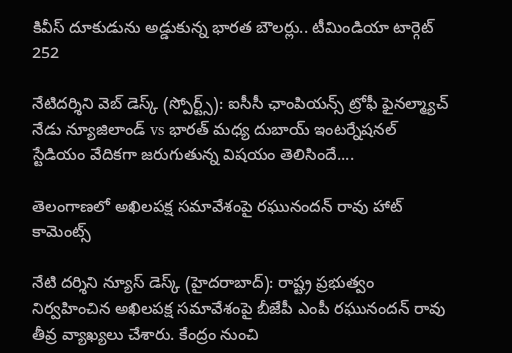కివీస్ దూకుడును అడ్డుకున్న భారత బౌలర్లు.. టీమిండియా టార్గెట్ 252

నేటిదర్శిని వెబ్ డెస్క్ (స్పోర్ట్స్): ఐసీసీ ఛాంపియన్స్ ట్రోఫీ ఫైనల్మ్యాచ్ నేడు న్యూజిలాండ్ vs భారత్ మధ్య దుబాయ్ ఇంటర్నేషనల్ స్టేడియం వేదికగా జరుగుతున్న విషయం తెలిసిందే....

తెలంగాణలో అఖిలపక్ష సమావేశంపై రఘునందన్ రావు హాట్ కామెంట్స్

నేటి దర్శిని న్యూస్ డెస్క్ (హైదరాబాద్): రాష్ట్ర ప్రభుత్వం నిర్వహించిన అఖిలపక్ష సమావేశంపై బీజేపీ ఎంపీ రఘునందన్ రావు తీవ్ర వ్యాఖ్యలు చేశారు. కేంద్రం నుంచి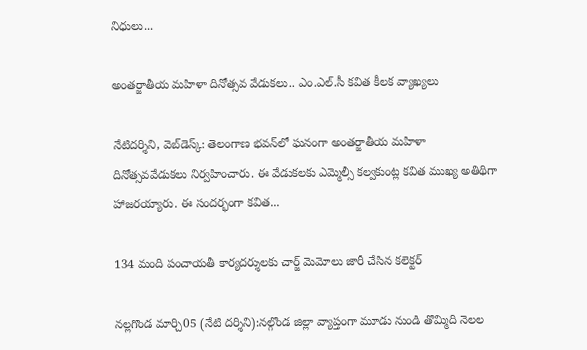నిధులు...

అంతర్జాతీయ మహిళా దినోత్సవ వేడుకలు.. ఎం.ఎల్.సీ కవిత కీలక వ్యాఖ్యలు

నేటిదర్శిని, వెబ్‌డెస్క్: తెలంగాణ భవన్‌లో ఘనంగా అంతర్జాతీయ మహిళా దినోత్సవవేడుకలు నిర్వహించారు. ఈ వేడుకలకు ఎమ్మెల్సీ కల్వకుంట్ల కవిత ముఖ్య అతిథిగా హాజరయ్యారు. ఈ సందర్భంగా కవిత...

134 మంది పంచాయతీ కార్యదర్శులకు చార్జ్ మెమోలు జారీ చేసిన కలెక్టర్

నల్లగొండ మార్చి05 (నేటి దర్శిని):నల్గొండ జిల్లా వ్యాప్తంగా మూడు నుండి తొమ్మిది నెలల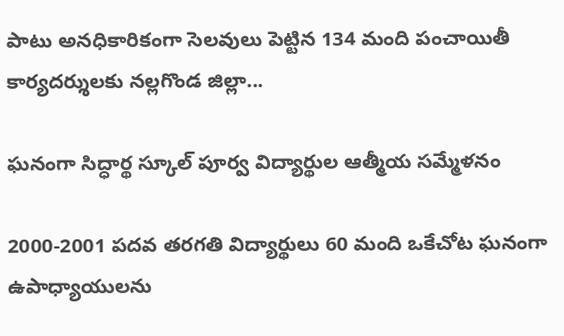పాటు అనధికారికంగా సెలవులు పెట్టిన 134 మంది పంచాయితీ కార్యదర్శులకు నల్లగొండ జిల్లా...

ఘనంగా సిద్ధార్థ స్కూల్ పూర్వ విద్యార్థుల ఆత్మీయ సమ్మేళనం

2000-2001 పదవ తరగతి విద్యార్థులు 60 మంది ఒకేచోట ఘనంగా ఉపాధ్యాయులను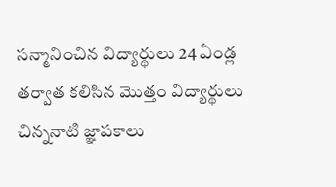సన్మానించిన విద్యార్థులు 24 ఏండ్ల తర్వాత కలిసిన మొత్తం విద్యార్థులు చిన్ననాటి జ్ఞాపకాలు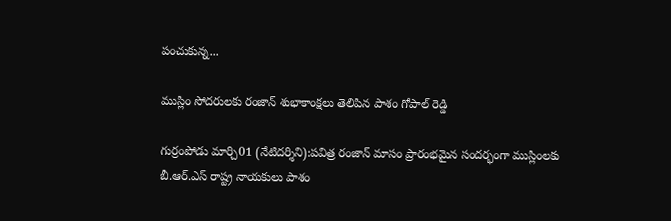పంచుకున్న...

ముస్లిం సోదరులకు రంజాన్ శుభాకాంక్షలు తెలిపిన పాశం గోపాల్ రెడ్డి

గుర్రంపోడు మార్చి01 (నేటిదర్శిని):పవిత్ర రంజాన్ మాసం ప్రారంభమైన సందర్భంగా ముస్లింలకు బీ.ఆర్.ఎస్ రాష్ట్ర నాయకులు పాశం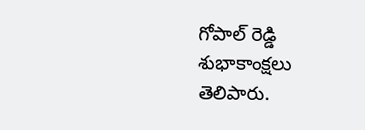గోపాల్ రెడ్డి  శుభాకాంక్షలు తెలిపారు.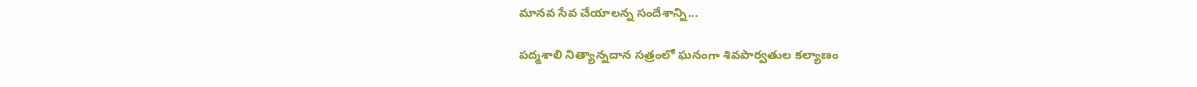మానవ సేవ చేయాలన్న సందేశాన్ని...

పద్మశాలి నిత్యాన్నదాన సత్రంలో ఘనంగా శివపార్వతుల కల్యాణం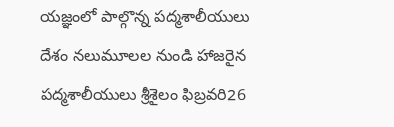యజ్ఞంలో పాల్గొన్న పద్మశాలీయులు దేశం నలుమూలల నుండి హాజరైన పద్మశాలీయులు శ్రీశైలం ఫిబ్రవరి26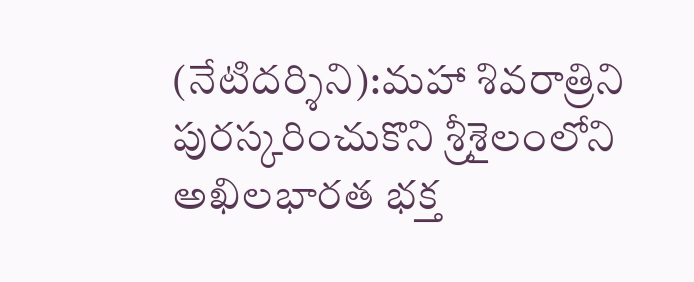(నేటిదర్శిని):మహా శివరాత్రిని పురస్కరించుకొని శ్రీశైలంలోని అఖిలభారత భక్త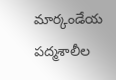మార్కండేయ పద్మశాలీల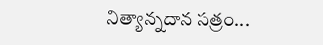నిత్యాన్నదాన సత్రం...